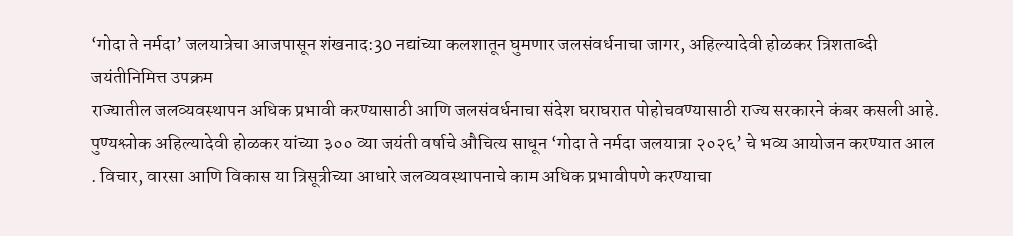‘गोदा ते नर्मदा’ जलयात्रेचा आजपासून शंखनाद:30 नद्यांच्या कलशातून घुमणार जलसंवर्धनाचा जागर, अहिल्यादेवी होळकर त्रिशताब्दी जयंतीनिमित्त उपक्रम
राज्यातील जलव्यवस्थापन अधिक प्रभावी करण्यासाठी आणि जलसंवर्धनाचा संदेश घराघरात पोहोचवण्यासाठी राज्य सरकारने कंबर कसली आहे. पुण्यश्लोक अहिल्यादेवी होळकर यांच्या ३०० व्या जयंती वर्षाचे औचित्य साधून ‘गोदा ते नर्मदा जलयात्रा २०२६’ चे भव्य आयोजन करण्यात आल . विचार, वारसा आणि विकास या त्रिसूत्रीच्या आधारे जलव्यवस्थापनाचे काम अधिक प्रभावीपणे करण्याचा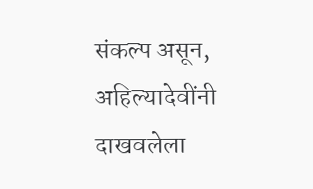संकल्प असून, अहिल्यादेवींनी दाखवलेला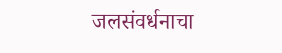जलसंवर्धनाचा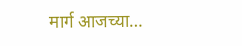मार्ग आजच्या…